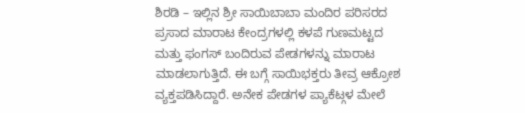ಶಿರಡಿ – ಇಲ್ಲಿನ ಶ್ರೀ ಸಾಯಿಬಾಬಾ ಮಂದಿರ ಪರಿಸರದ ಪ್ರಸಾದ ಮಾರಾಟ ಕೇಂದ್ರಗಳಲ್ಲಿ ಕಳಪೆ ಗುಣಮಟ್ಟದ ಮತ್ತು ಫಂಗಸ್ ಬಂದಿರುವ ಪೇಡಗಳನ್ನು ಮಾರಾಟ ಮಾಡಲಾಗುತ್ತಿದೆ. ಈ ಬಗ್ಗೆ ಸಾಯಿಭಕ್ತರು ತೀವ್ರ ಆಕ್ರೋಶ ವ್ಯಕ್ತಪಡಿಸಿದ್ದಾರೆ. ಅನೇಕ ಪೇಡಗಳ ಪ್ಯಾಕೆಟ್ಗಳ ಮೇಲೆ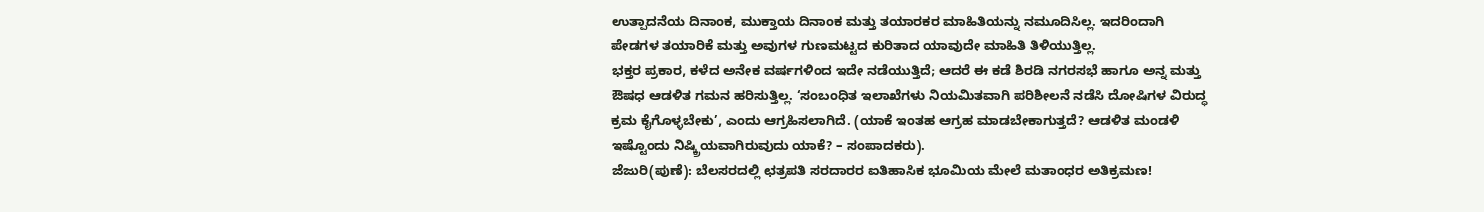ಉತ್ಪಾದನೆಯ ದಿನಾಂಕ, ಮುಕ್ತಾಯ ದಿನಾಂಕ ಮತ್ತು ತಯಾರಕರ ಮಾಹಿತಿಯನ್ನು ನಮೂದಿಸಿಲ್ಲ. ಇದರಿಂದಾಗಿ ಪೇಡಗಳ ತಯಾರಿಕೆ ಮತ್ತು ಅವುಗಳ ಗುಣಮಟ್ಟದ ಕುರಿತಾದ ಯಾವುದೇ ಮಾಹಿತಿ ತಿಳಿಯುತ್ತಿಲ್ಲ.
ಭಕ್ತರ ಪ್ರಕಾರ, ಕಳೆದ ಅನೇಕ ವರ್ಷಗಳಿಂದ ಇದೇ ನಡೆಯುತ್ತಿದೆ; ಆದರೆ ಈ ಕಡೆ ಶಿರಡಿ ನಗರಸಭೆ ಹಾಗೂ ಅನ್ನ ಮತ್ತು ಔಷಧ ಆಡಳಿತ ಗಮನ ಹರಿಸುತ್ತಿಲ್ಲ. ‘ಸಂಬಂಧಿತ ಇಲಾಖೆಗಳು ನಿಯಮಿತವಾಗಿ ಪರಿಶೀಲನೆ ನಡೆಸಿ ದೋಷಿಗಳ ವಿರುದ್ಧ ಕ್ರಮ ಕೈಗೊಳ್ಳಬೇಕು’, ಎಂದು ಆಗ್ರಹಿಸಲಾಗಿದೆ. (ಯಾಕೆ ಇಂತಹ ಆಗ್ರಹ ಮಾಡಬೇಕಾಗುತ್ತದೆ? ಆಡಳಿತ ಮಂಡಳಿ ಇಷ್ಟೊಂದು ನಿಷ್ಕ್ರಿಯವಾಗಿರುವುದು ಯಾಕೆ? – ಸಂಪಾದಕರು).
ಜೆಜುರಿ(ಪುಣೆ): ಬೆಲಸರದಲ್ಲಿ ಛತ್ರಪತಿ ಸರದಾರರ ಐತಿಹಾಸಿಕ ಭೂಮಿಯ ಮೇಲೆ ಮತಾಂಧರ ಅತಿಕ್ರಮಣ!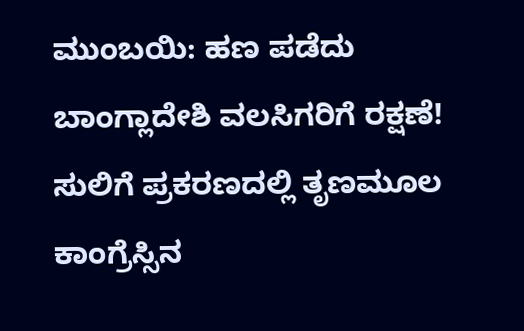ಮುಂಬಯಿ: ಹಣ ಪಡೆದು ಬಾಂಗ್ಲಾದೇಶಿ ವಲಸಿಗರಿಗೆ ರಕ್ಷಣೆ!
ಸುಲಿಗೆ ಪ್ರಕರಣದಲ್ಲಿ ತೃಣಮೂಲ ಕಾಂಗ್ರೆಸ್ಸಿನ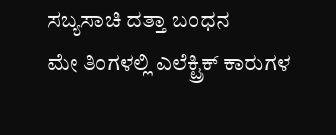ಸಬ್ಯಸಾಚಿ ದತ್ತಾ ಬಂಧನ
ಮೇ ತಿಂಗಳಲ್ಲಿ ಎಲೆಕ್ಟ್ರಿಕ್ ಕಾರುಗಳ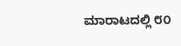ಮಾರಾಟದಲ್ಲಿ ೮೦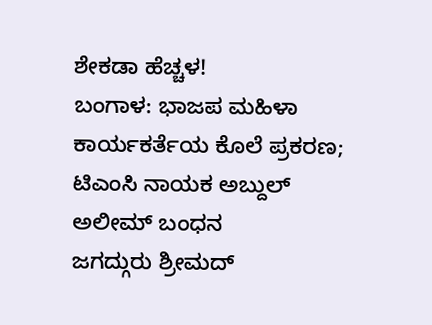ಶೇಕಡಾ ಹೆಚ್ಚಳ!
ಬಂಗಾಳ: ಭಾಜಪ ಮಹಿಳಾ ಕಾರ್ಯಕರ್ತೆಯ ಕೊಲೆ ಪ್ರಕರಣ; ಟಿಎಂಸಿ ನಾಯಕ ಅಬ್ದುಲ್ ಅಲೀಮ್ ಬಂಧನ
ಜಗದ್ಗುರು ಶ್ರೀಮದ್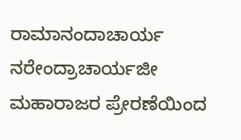ರಾಮಾನಂದಾಚಾರ್ಯ ನರೇಂದ್ರಾಚಾರ್ಯಜೀ ಮಹಾರಾಜರ ಪ್ರೇರಣೆಯಿಂದ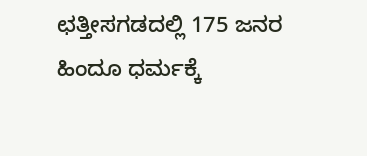ಛತ್ತೀಸಗಡದಲ್ಲಿ 175 ಜನರ ಹಿಂದೂ ಧರ್ಮಕ್ಕೆ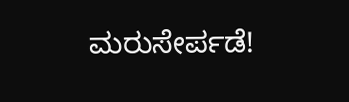ಮರುಸೇರ್ಪಡೆ!